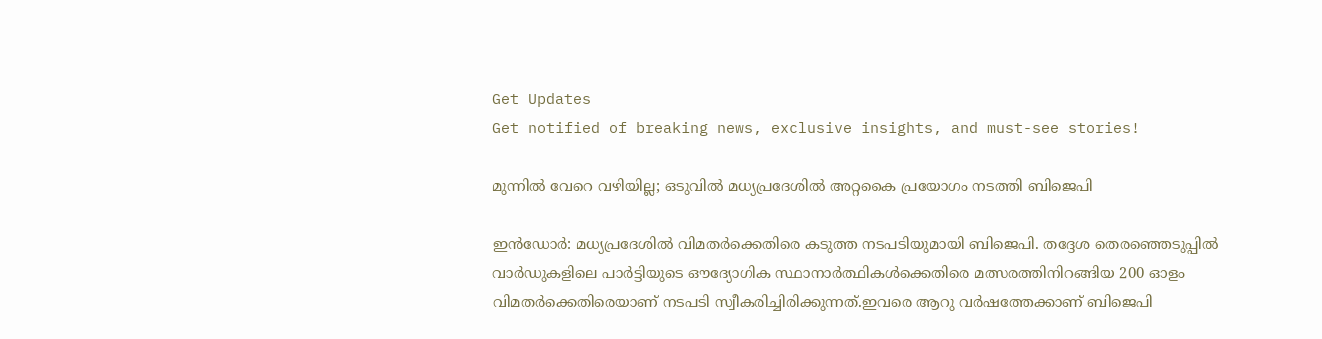Get Updates
Get notified of breaking news, exclusive insights, and must-see stories!

മുന്നില്‍ വേറെ വഴിയില്ല; ഒടുവില്‍ മധ്യപ്രദേശില്‍ അറ്റകൈ പ്രയോഗം നടത്തി ബിജെപി

ഇൻഡോർ: മധ്യപ്രദേശിൽ വിമതർക്കെതിരെ കടുത്ത നടപടിയുമായി ബിജെപി. തദ്ദേശ തെരഞ്ഞെടുപ്പിൽ വാർഡുകളിലെ പാർട്ടിയുടെ ഔദ്യോഗിക സ്ഥാനാർത്ഥികൾക്കെതിരെ മത്സരത്തിനിറങ്ങിയ 200 ഓളം വിമതർക്കെതിരെയാണ് നടപടി സ്വീകരിച്ചിരിക്കുന്നത്.ഇവരെ ആറു വർഷത്തേക്കാണ് ബിജെപി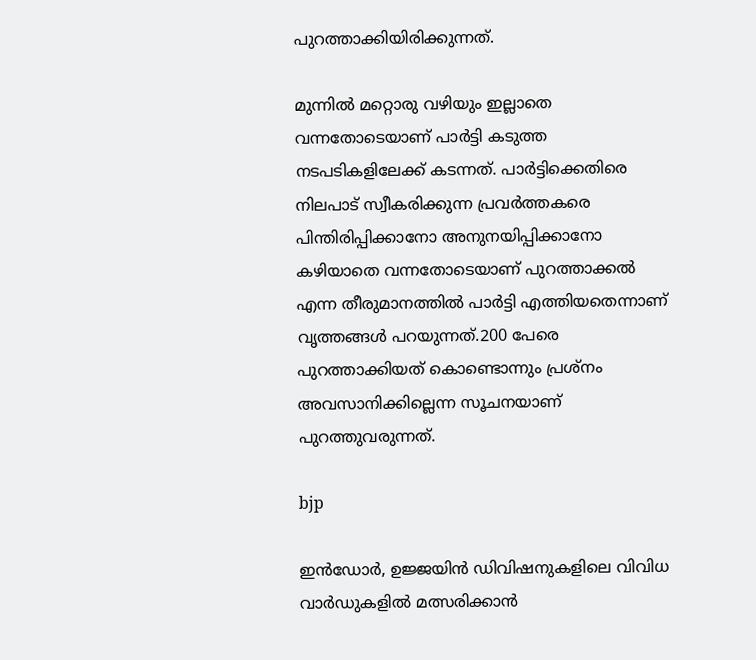പുറത്താക്കിയിരിക്കുന്നത്.

മുന്നിൽ മറ്റൊരു വഴിയും ഇല്ലാതെ വന്നതോടെയാണ് പാർട്ടി കടുത്ത നടപടികളിലേക്ക് കടന്നത്. പാർട്ടിക്കെതിരെ നിലപാട് സ്വീകരിക്കുന്ന പ്രവർത്തകരെ പിന്തിരിപ്പിക്കാനോ അനുനയിപ്പിക്കാനോ കഴിയാതെ വന്നതോടെയാണ് പുറത്താക്കൽ എന്ന തീരുമാനത്തിൽ പാർട്ടി എത്തിയതെന്നാണ് വൃത്തങ്ങൾ പറയുന്നത്.200 പേരെ പുറത്താക്കിയത് കൊണ്ടൊന്നും പ്രശ്നം അവസാനിക്കില്ലെന്ന സൂചനയാണ് പുറത്തുവരുന്നത്.

bjp

ഇൻഡോർ, ഉജ്ജയിൻ ഡിവിഷനുകളിലെ വിവിധ വാർഡുകളിൽ മത്സരിക്കാൻ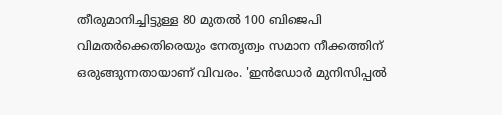തീരുമാനിച്ചിട്ടുള്ള 80 മുതൽ 100 ബിജെപി വിമതർക്കെതിരെയും നേതൃത്വം സമാന നീക്കത്തിന് ഒരുങ്ങുന്നതായാണ് വിവരം. 'ഇൻഡോർ മുനിസിപ്പൽ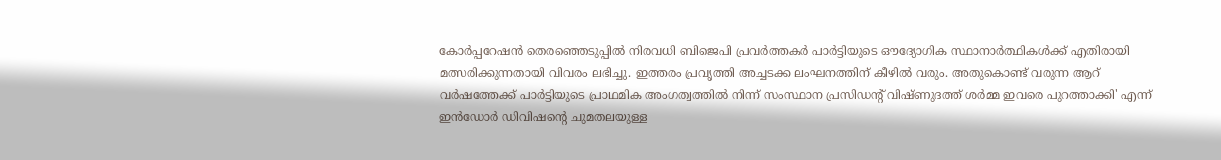കോർപ്പറേഷൻ തെരഞ്ഞെടുപ്പിൽ നിരവധി ബിജെപി പ്രവർത്തകർ പാർട്ടിയുടെ ഔദ്യോഗിക സ്ഥാനാർത്ഥികൾക്ക് എതിരായി മത്സരിക്കുന്നതായി വിവരം ലഭിച്ചു. ഇത്തരം പ്രവ‍ൃത്തി അച്ചടക്ക ലംഘനത്തിന് കീഴിൽ വരും. അതുകൊണ്ട് വരുന്ന ആറ് വർഷത്തേക്ക് പാർട്ടിയുടെ പ്രാഥമിക അംഗത്വത്തിൽ നിന്ന് സംസ്ഥാന പ്രസിഡന്റ് വിഷ്ണുദത്ത് ശർമ്മ ഇവരെ പുറത്താക്കി' എന്ന് ഇൻഡോർ ഡിവിഷന്റെ ചുമതലയുള്ള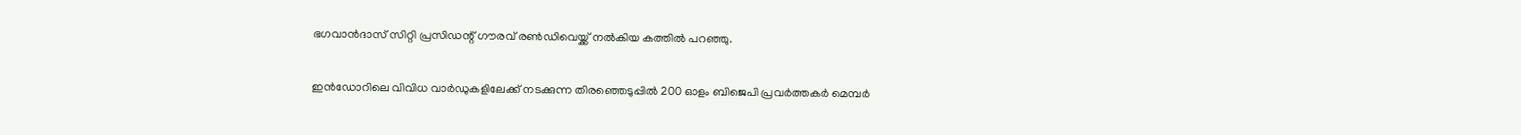ഭഗവാൻദാസ് സിറ്റി പ്രസിഡന്റ് ഗൗരവ് രൺഡിവെയ്ക്ക് നൽകിയ കത്തിൽ പറഞ്ഞു.

ഇൻഡോറിലെ വിവിധ വാർഡുകളിലേക്ക് നടക്കുന്ന തിരഞ്ഞെടുപ്പിൽ 200 ഓളം ബിജെപി പ്രവർത്തകർ മെമ്പർ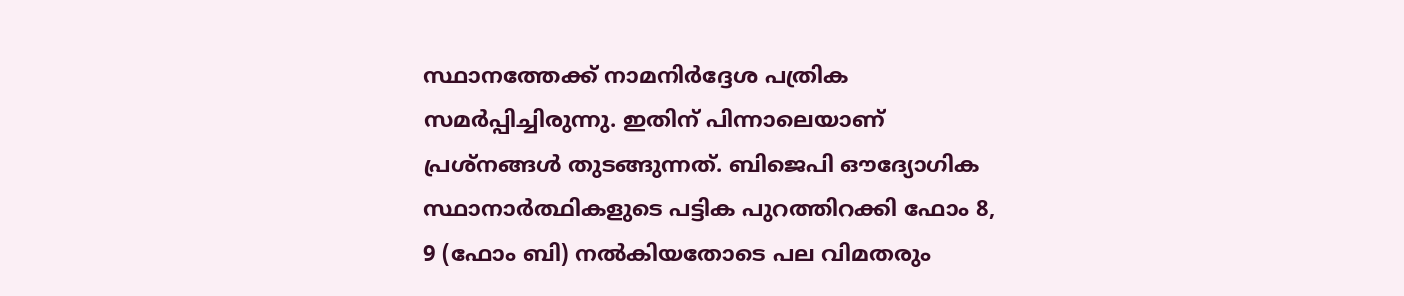സ്ഥാനത്തേക്ക് നാമനിർദ്ദേശ പത്രിക സമർപ്പിച്ചിരുന്നു. ഇതിന് പിന്നാലെയാണ് പ്രശ്നങ്ങൾ തുടങ്ങുന്നത്. ബിജെപി ഔദ്യോഗിക സ്ഥാനാർത്ഥികളുടെ പട്ടിക പുറത്തിറക്കി ഫോം 8, 9 (ഫോം ബി) നൽകിയതോടെ പല വിമതരും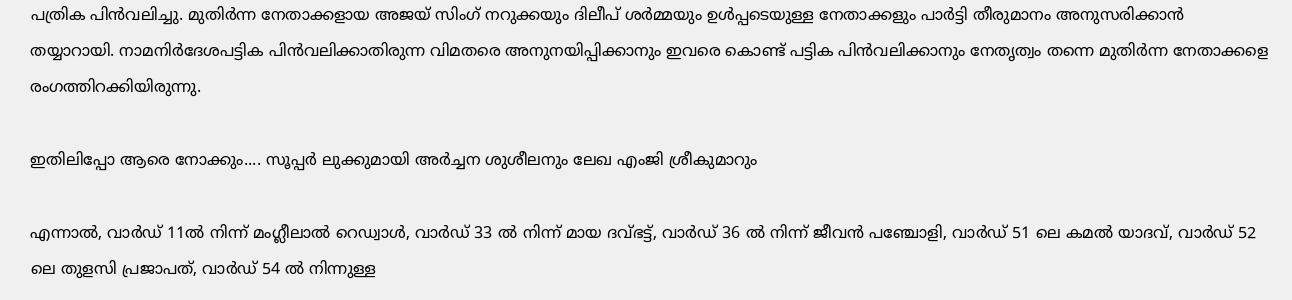പത്രിക പിൻവലിച്ചു. മുതിർന്ന നേതാക്കളായ അജയ് സിംഗ് നറുക്കയും ദിലീപ് ശർമ്മയും ഉൾപ്പടെയുള്ള നേതാക്കളും പാർട്ടി തീരുമാനം അനുസരിക്കാൻ തയ്യാറായി. നാമനിർദേശപട്ടിക പിൻവലിക്കാതിരുന്ന വിമതരെ അനുനയിപ്പിക്കാനും ഇവരെ കൊണ്ട് പട്ടിക പിൻവലിക്കാനും നേതൃത്വം തന്നെ മുതിർന്ന നേതാക്കളെ രംഗത്തിറക്കിയിരുന്നു.

ഇതിലിപ്പോ ആരെ നോക്കും.... സൂപ്പർ ലുക്കുമായി അർച്ചന ശുശീലനും ലേഖ എംജി ശ്രീകുമാറും

എന്നാൽ, വാർഡ് 11ൽ നിന്ന് മംഗ്ലീലാൽ റെഡ്വാൾ, വാർഡ് 33 ൽ നിന്ന് മായ ദവ്ഭട്ട്, വാർഡ് 36 ൽ നിന്ന് ജീവൻ പഞ്ചോളി, വാർഡ് 51 ലെ കമൽ യാദവ്, വാർഡ് 52 ലെ തുളസി പ്രജാപത്, വാർഡ് 54 ൽ നിന്നുള്ള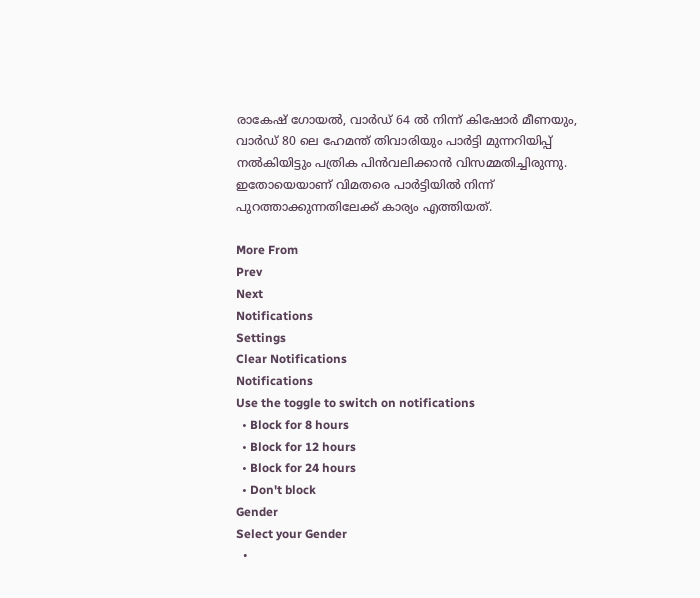രാകേഷ് ഗോയൽ, വാർഡ് 64 ൽ നിന്ന് കിഷോർ മീണയും, വാർഡ് 80 ലെ ഹേമന്ത് തിവാരിയും പാർട്ടി മുന്നറിയിപ്പ് നൽകിയിട്ടും പത്രിക പിൻവലിക്കാൻ വിസമ്മതിച്ചിരുന്നു. ഇതോയെയാണ് വിമതരെ പാർട്ടിയിൽ നിന്ന് പുറത്താക്കുന്നതിലേക്ക് കാര്യം എത്തിയത്.

More From
Prev
Next
Notifications
Settings
Clear Notifications
Notifications
Use the toggle to switch on notifications
  • Block for 8 hours
  • Block for 12 hours
  • Block for 24 hours
  • Don't block
Gender
Select your Gender
  •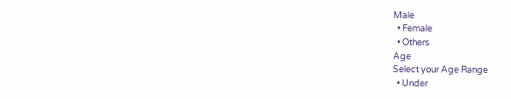Male
  • Female
  • Others
Age
Select your Age Range
  • Under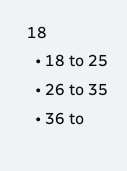18
  • 18 to 25
  • 26 to 35
  • 36 to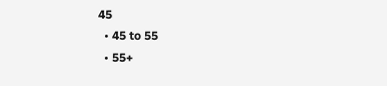45
  • 45 to 55
  • 55+